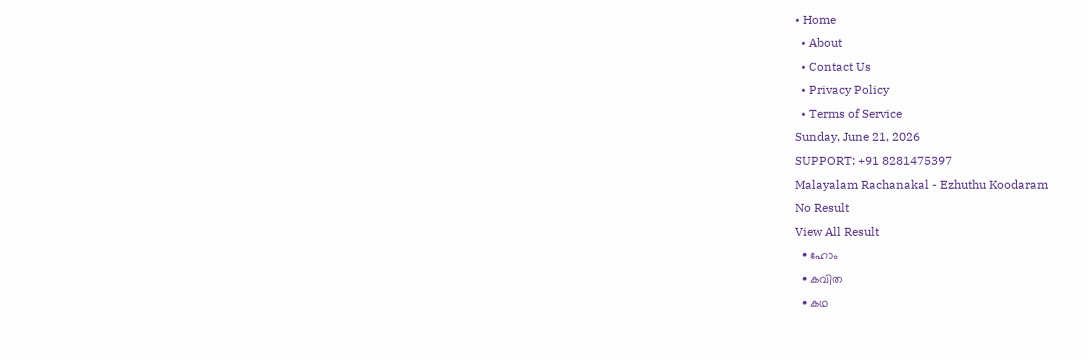• Home
  • About
  • Contact Us
  • Privacy Policy
  • Terms of Service
Sunday, June 21, 2026
SUPPORT: +91 8281475397
Malayalam Rachanakal - Ezhuthu Koodaram
No Result
View All Result
  • ഹോം
  • കവിത
  • കഥ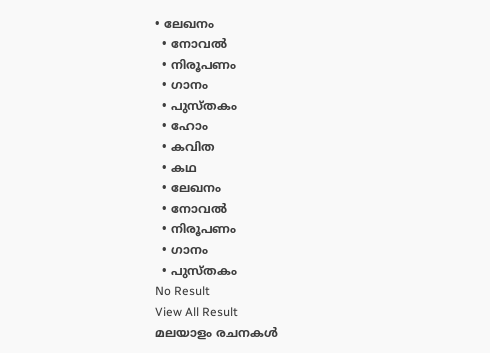• ലേഖനം
  • നോവൽ
  • നിരൂപണം
  • ഗാനം
  • പുസ്തകം
  • ഹോം
  • കവിത
  • കഥ
  • ലേഖനം
  • നോവൽ
  • നിരൂപണം
  • ഗാനം
  • പുസ്തകം
No Result
View All Result
മലയാളം രചനകൾ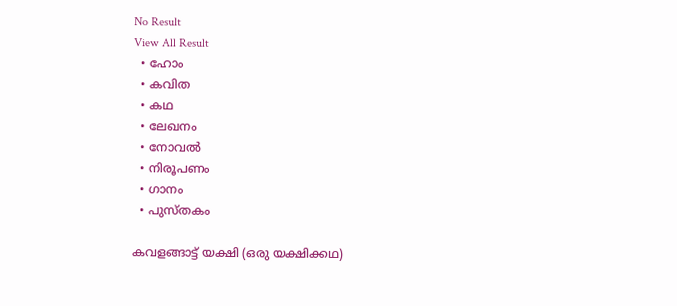No Result
View All Result
  • ഹോം
  • കവിത
  • കഥ
  • ലേഖനം
  • നോവൽ
  • നിരൂപണം
  • ഗാനം
  • പുസ്തകം

കവളങ്ങാട്ട് യക്ഷി (ഒരു യക്ഷിക്കഥ)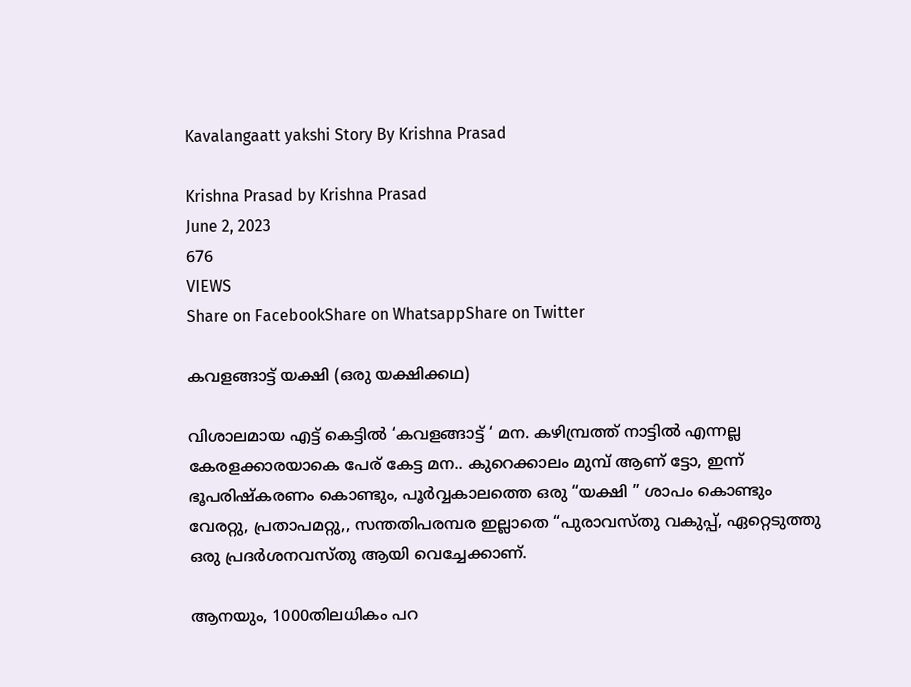Kavalangaatt yakshi Story By Krishna Prasad

Krishna Prasad by Krishna Prasad
June 2, 2023
676
VIEWS
Share on FacebookShare on WhatsappShare on Twitter

കവളങ്ങാട്ട് യക്ഷി (ഒരു യക്ഷിക്കഥ)

വിശാലമായ എട്ട് കെട്ടിൽ ‘കവളങ്ങാട്ട് ‘ മന. കഴിമ്പ്രത്ത് നാട്ടിൽ എന്നല്ല കേരളക്കാരയാകെ പേര് കേട്ട മന.. കുറെക്കാലം മുമ്പ് ആണ് ട്ടോ, ഇന്ന് ഭൂപരിഷ്കരണം കൊണ്ടും, പൂർവ്വകാലത്തെ ഒരു “യക്ഷി ” ശാപം കൊണ്ടും വേരറ്റു, പ്രതാപമറ്റു,, സന്തതിപരമ്പര ഇല്ലാതെ “പുരാവസ്‌തു വകുപ്പ്, ഏറ്റെടുത്തു ഒരു പ്രദർശനവസ്തു ആയി വെച്ചേക്കാണ്.

ആനയും, 1000തിലധികം പറ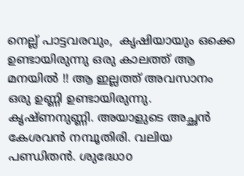നെല്ല് പാട്ടവരവും,  കൃഷിയായും ഒക്കെ ഉണ്ടായിരുന്നു ഒരു കാലത്ത് ആ മനയിൽ !! ആ ഇല്ലത്ത് അവസാനം ഒരു ഉണ്ണി ഉണ്ടായിരുന്നു.
കൃഷ്ണനുണ്ണി. അയാളുടെ അച്ഛൻ കേശവൻ നമ്പൂതിരി. വലിയ പണ്ഡിതൻ. ശുദ്ധോo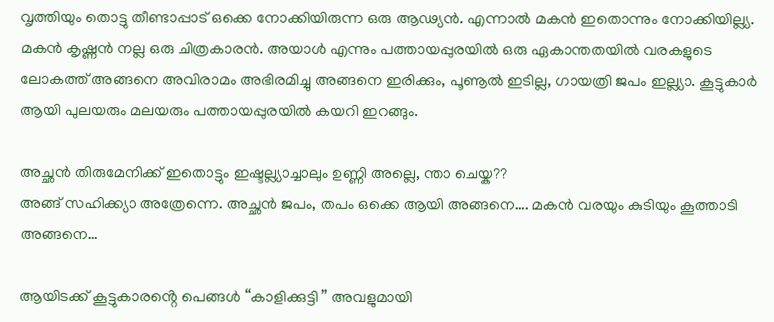വൃത്തിയും തൊട്ടു തീണ്ടാപ്പാട് ഒക്കെ നോക്കിയിരുന്ന ഒരു ആഢ്യൻ. എന്നാൽ മകൻ ഇതൊന്നും നോക്കിയില്ല്യ. മകൻ കൃഷ്ണൻ നല്ല ഒരു ചിത്രകാരൻ. അയാൾ എന്നും പത്തായപ്പുരയിൽ ഒരു ഏകാന്തതയിൽ വരകളുടെ ലോകത്ത് അങ്ങനെ അവിരാമം അഭിരമിച്ചു അങ്ങനെ ഇരിക്കും, പൂണൂൽ ഇടില്ല, ഗായത്രി ജപം ഇല്ല്യാ. കൂട്ടുകാർ ആയി പുലയരും മലയരും പത്തായപ്പുരയിൽ കയറി ഇറങ്ങും.

അച്ഛൻ തിരുമേനിക്ക് ഇതൊട്ടും ഇഷ്ടല്ല്യാച്ചാലും ഉണ്ണി അല്ലെ, ന്താ ചെയ്ക??
അങ്ങ് സഹിക്ക്യാ അത്രേന്നെ. അച്ഛൻ ജപം, തപം ഒക്കെ ആയി അങ്ങനെ…. മകൻ വരയും കുടിയും കൂത്താടി അങ്ങനെ…

ആയിടക്ക് കൂട്ടുകാരൻ്റെ പെങ്ങൾ “കാളിക്കുട്ടി ” അവളുമായി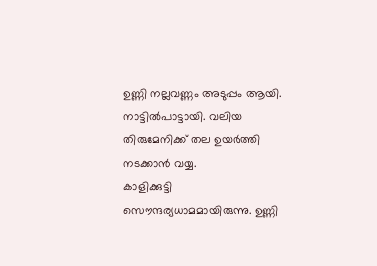ഉണ്ണി നല്ലവണ്ണം അടുപ്പം ആയി. നാട്ടിൽപാട്ടായി. വലിയ തിരുമേനിക്ക് തല ഉയർത്തി നടക്കാൻ വയ്യ.
കാളിക്കുട്ടി  സൌന്ദര്യധാമമായിരുന്നു. ഉണ്ണി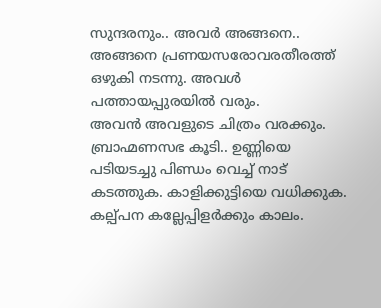സുന്ദരനും.. അവർ അങ്ങനെ.. അങ്ങനെ പ്രണയസരോവരതീരത്ത് ഒഴുകി നടന്നു. അവൾ പത്തായപ്പുരയിൽ വരും.
അവൻ അവളുടെ ചിത്രം വരക്കും. ബ്രാഹ്മണസഭ കൂടി.. ഉണ്ണിയെ പടിയടച്ചു പിണ്ഡം വെച്ച് നാട് കടത്തുക. കാളിക്കുട്ടിയെ വധിക്കുക. കല്പ്പന കല്ലേപ്പിളർക്കും കാലം.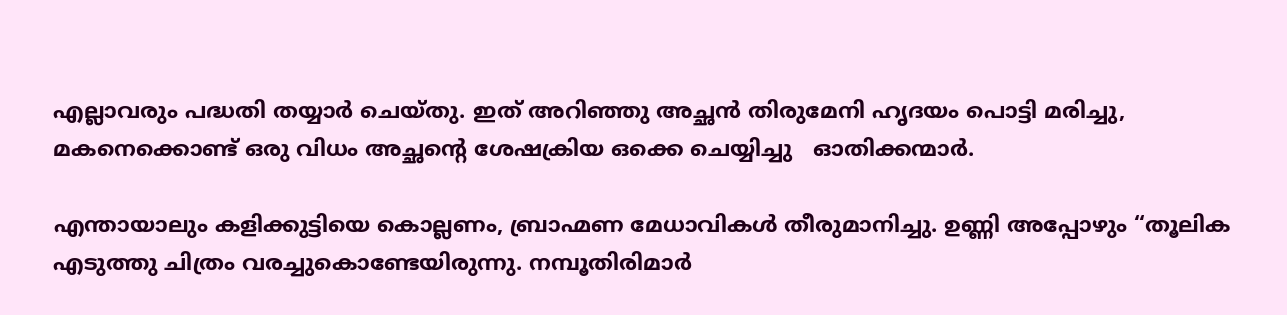എല്ലാവരും പദ്ധതി തയ്യാർ ചെയ്തു. ഇത് അറിഞ്ഞു അച്ഛൻ തിരുമേനി ഹൃദയം പൊട്ടി മരിച്ചു, മകനെക്കൊണ്ട് ഒരു വിധം അച്ഛൻ്റെ ശേഷക്രിയ ഒക്കെ ചെയ്യിച്ചു   ഓതിക്കന്മാർ.

എന്തായാലും കളിക്കുട്ടിയെ കൊല്ലണം, ബ്രാഹ്മണ മേധാവികൾ തീരുമാനിച്ചു. ഉണ്ണി അപ്പോഴും “തൂലിക എടുത്തു ചിത്രം വരച്ചുകൊണ്ടേയിരുന്നു. നമ്പൂതിരിമാർ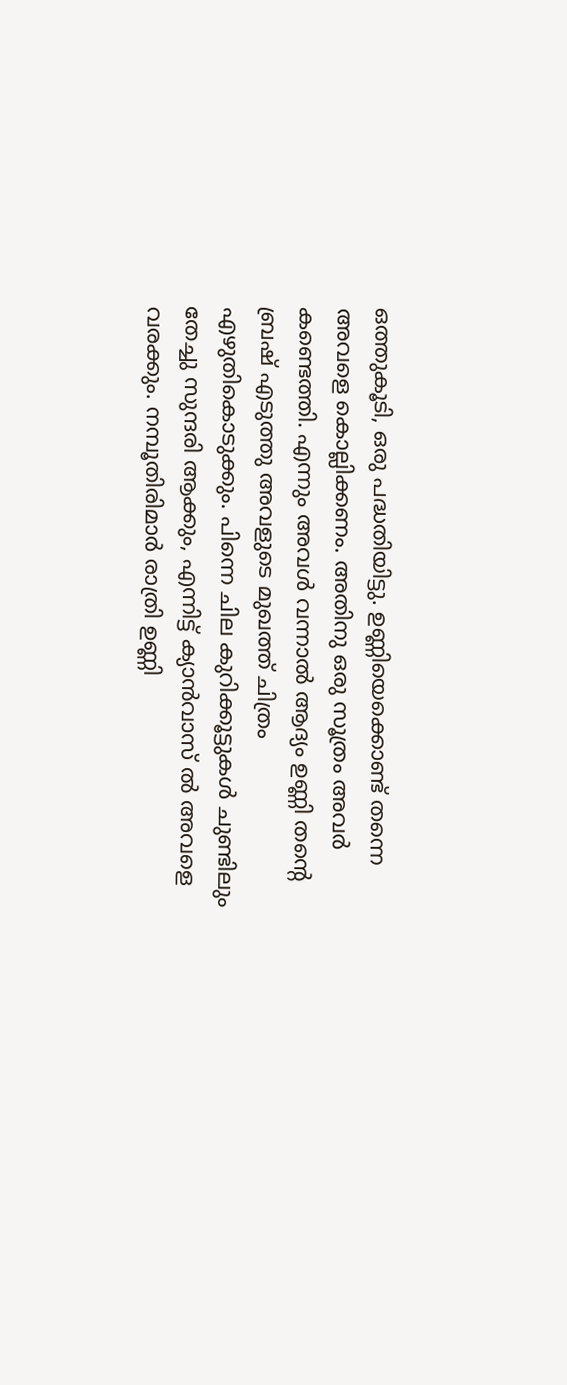ഒത്തുകൂടി, ഒരു പദ്ധതിയിട്ടു. ഉണ്ണിയെക്കൊണ്ട് തന്നെ അവളെ കൊല്ലിക്കണം. അതിനു ഒരു സൂത്രം അവർ കണ്ടെത്തി. എന്നും അവൾ വന്നാൽ ആദ്യം ഉണ്ണി തൻ്റെ ബ്രഷ് എടുത്തു അവളുടെ മുഖത്ത് ചിത്രം എഴുതികൊടുക്കും. പിന്നെ ചില കുറിക്കൂട്ടുകൾ ചുണ്ടിലും തേച്ചു സുന്ദരി ആക്കും, എന്നിട്ട് ക്യാൻവാസ് ൽ അവളെ വരക്കും. നമ്പൂതിരിമാർ രാത്രി ഉണ്ണി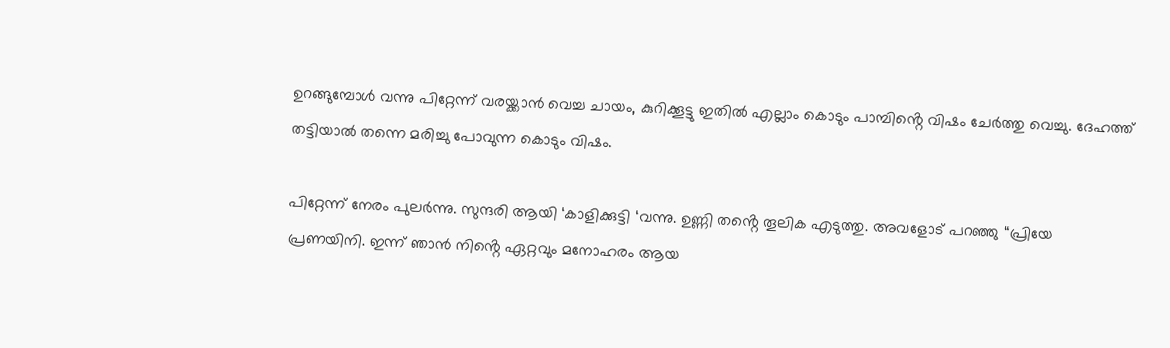ഉറങ്ങുമ്പോൾ വന്നു പിറ്റേന്ന് വരയ്ക്കാൻ വെച്ച ചായം, കുറിക്കൂട്ടു ഇതിൽ എല്ലാം കൊടും പാമ്പിൻ്റെ വിഷം ചേർത്തു വെച്ചു. ദേഹത്ത് തട്ടിയാൽ തന്നെ മരിച്ചു പോവുന്ന കൊടും വിഷം.

പിറ്റേന്ന് നേരം പുലർന്നു. സുന്ദരി ആയി ‘കാളിക്കുട്ടി ‘വന്നു. ഉണ്ണി തൻ്റെ തൂലിക എടുത്തു. അവളോട്‌ പറഞ്ഞു “പ്രിയേ പ്രണയിനി. ഇന്ന് ഞാൻ നിൻ്റെ ഏറ്റവും മനോഹരം ആയ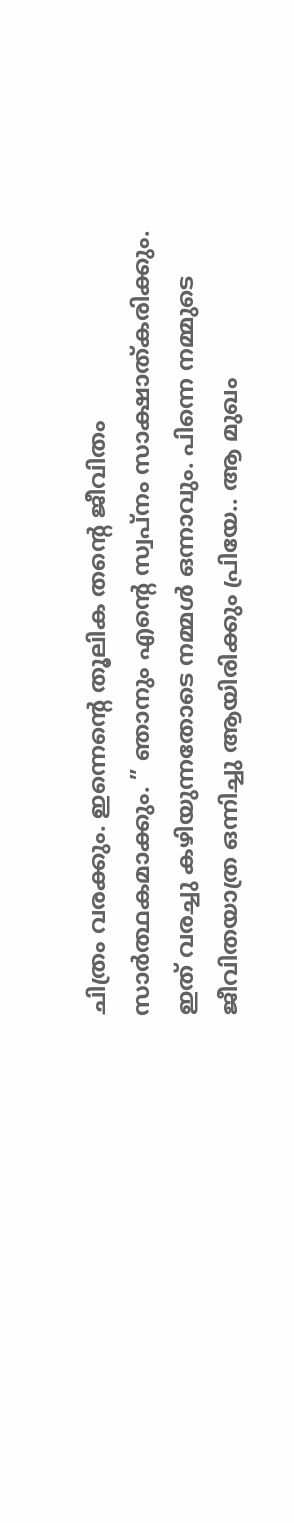ചിത്രം വരക്കും. ഇന്നെൻ്റെ തൂലിക തൻ്റെ ജീവിതം സാർത്ഥകമാക്കും. ” ഞാനും എൻ്റെ സ്വപ്നം സാക്ഷാത്കരിക്കും. ഇത്‌ വരച്ചു കഴിയുന്നതോടെ നമ്മൾ ഒന്നാവും. പിന്നെ നമ്മുടെ ജീവിതയാത്ര ഒന്നിച്ചു ആയിരിക്കും പ്രിയേ.. ആ മുഖം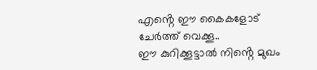എൻ്റെ ഈ കൈകളോട് ചേർത്ത് വെക്കൂ..
ഈ കുറിക്കൂട്ടാൽ നിൻ്റെ മുഖം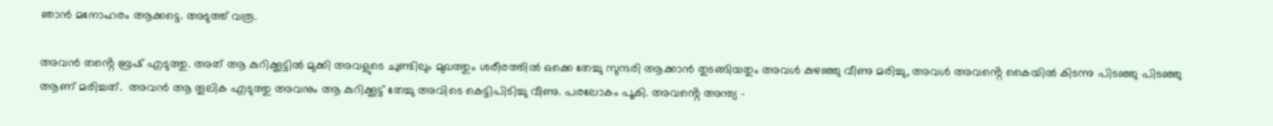ഞാൻ മനോഹരം ആക്കട്ടെ. അടുത്ത് വരൂ.

അവൻ തൻ്റെ ബ്രഷ് എടുത്തു. അത് ആ കുറിക്കൂട്ടിൽ മുക്കി അവളുടെ ചുണ്ടിലും മുഖത്തും ശരീരത്തിൽ ഒക്കെ തേച്ചു സുന്ദരി ആക്കാൻ തുടങ്ങിയതും അവൾ കുഴഞ്ഞു വീണു മരിച്ചു, അവൾ അവൻ്റെ കൈയിൽ കിടന്നു പിടഞ്ഞു പിടഞ്ഞു ആണ് മരിച്ചത്.  അവൻ ആ തൂലിക എടുത്തു അവനും ആ കുറിക്കൂട്ട് തേച്ചു അവിടെ കെട്ടിപിടിച്ചു വീണു. പരലോകം പൂകി. അവൻ്റെ അന്ത്യ –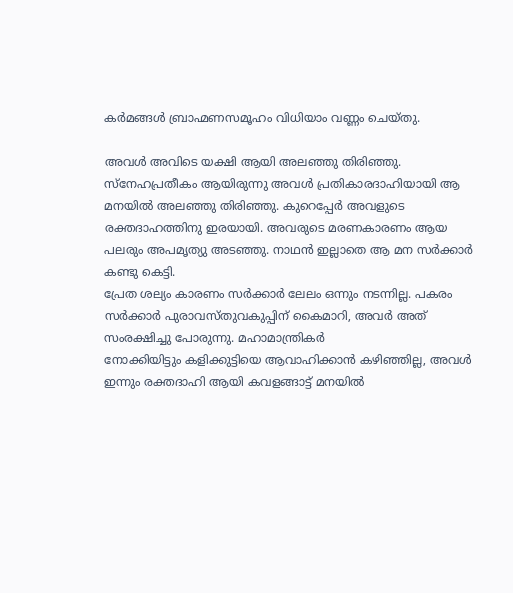കർമങ്ങൾ ബ്രാഹ്മണസമൂഹം വിധിയാം വണ്ണം ചെയ്തു.

അവൾ അവിടെ യക്ഷി ആയി അലഞ്ഞു തിരിഞ്ഞു. സ്നേഹപ്രതീകം ആയിരുന്നു അവൾ പ്രതികാരദാഹിയായി ആ മനയിൽ അലഞ്ഞു തിരിഞ്ഞു. കുറെപ്പേർ അവളുടെ രക്തദാഹത്തിനു ഇരയായി. അവരുടെ മരണകാരണം ആയ പലരും അപമൃത്യു അടഞ്ഞു. നാഥൻ ഇല്ലാതെ ആ മന സർക്കാർ കണ്ടു കെട്ടി.
പ്രേത ശല്യം കാരണം സർക്കാർ ലേലം ഒന്നും നടന്നില്ല. പകരം സർക്കാർ പുരാവസ്തുവകുപ്പിന് കൈമാറി, അവർ അത് സംരക്ഷിച്ചു പോരുന്നു. മഹാമാന്ത്രികർ
നോക്കിയിട്ടും കളിക്കുട്ടിയെ ആവാഹിക്കാൻ കഴിഞ്ഞില്ല, അവൾ ഇന്നും രക്തദാഹി ആയി കവളങ്ങാട്ട് മനയിൽ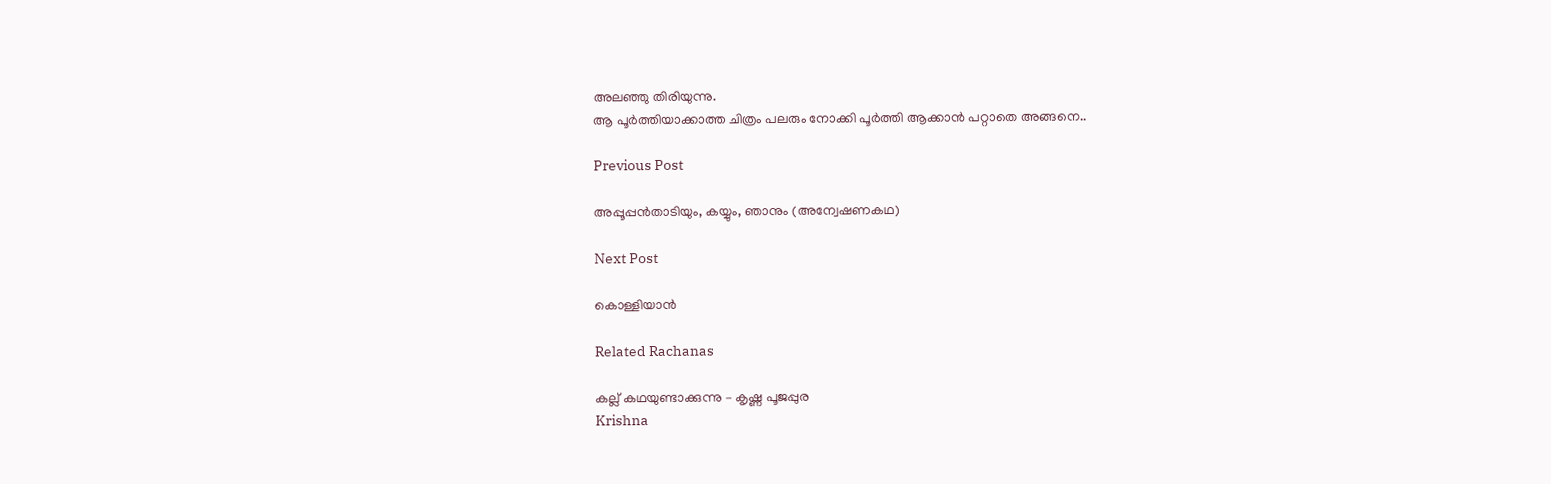അലഞ്ഞു തിരിയുന്നു.
ആ പൂർത്തിയാക്കാത്ത ചിത്രം പലരും നോക്കി പൂർത്തി ആക്കാൻ പറ്റാതെ അങ്ങനെ..

Previous Post

അപ്പൂപ്പൻതാടിയും, കയ്യും, ഞാനും (അന്വേഷണകഥ)

Next Post

കൊള്ളിയാൻ

Related Rachanas

കല്ല് കഥയുണ്ടാക്കുന്നു – കൃഷ്ണ പൂജപ്പുര
Krishna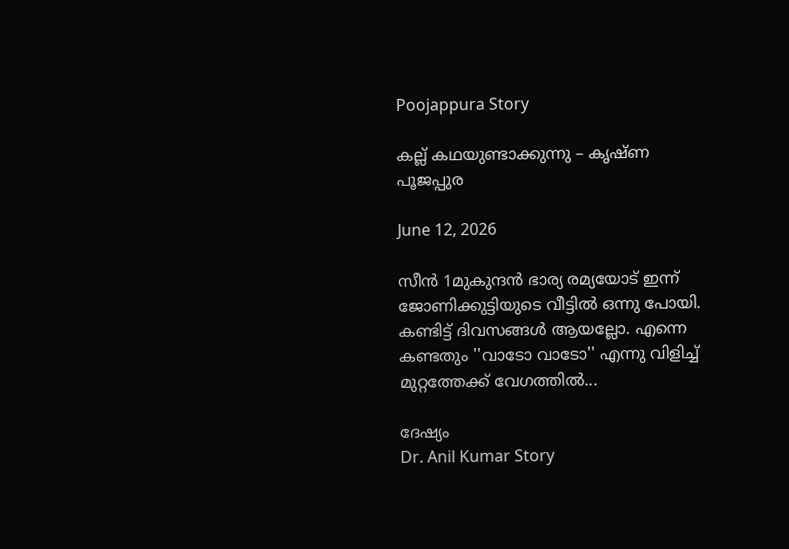Poojappura Story

കല്ല് കഥയുണ്ടാക്കുന്നു – കൃഷ്ണ പൂജപ്പുര

June 12, 2026

സീൻ 1മുകുന്ദന്‍ ഭാര്യ രമ്യയോട് ഇന്ന് ജോണിക്കുട്ടിയുടെ വീട്ടില്‍ ഒന്നു പോയി. കണ്ടിട്ട് ദിവസങ്ങള്‍ ആയല്ലോ. എന്നെ കണ്ടതും ''വാടോ വാടോ'' എന്നു വിളിച്ച് മുറ്റത്തേക്ക് വേഗത്തില്‍...

ദേഷ്യം
Dr. Anil Kumar Story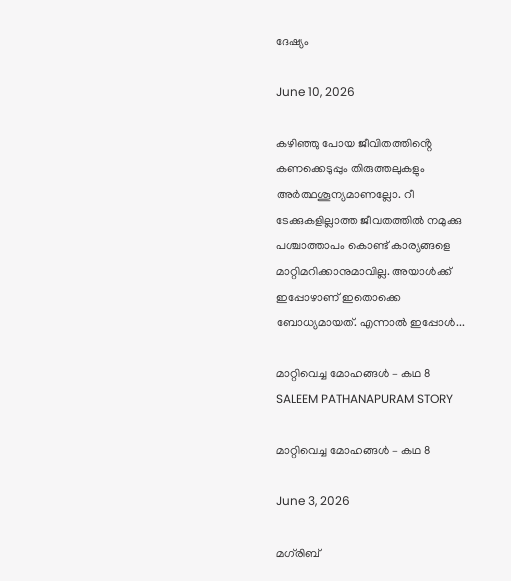ദേഷ്യം

June 10, 2026

കഴിഞ്ഞു പോയ ജീവിതത്തിൻ്റെ കണക്കെടുപ്പും തിരുത്തലുകളും അർത്ഥശൂന്യമാണല്ലോ. റീ ടേക്കുകളില്ലാത്ത ജീവതത്തിൽ നമുക്കു പശ്ചാത്താപം കൊണ്ട് കാര്യങ്ങളെ  മാറ്റിമറിക്കാനുമാവില്ല. അയാൾക്ക് ഇപ്പോഴാണ് ഇതൊക്കെ ബോധ്യമായത്. എന്നാൽ ഇപ്പോൾ...

മാറ്റിവെച്ച മോഹങ്ങൾ – കഥ 8
SALEEM PATHANAPURAM STORY

മാറ്റിവെച്ച മോഹങ്ങൾ – കഥ 8

June 3, 2026

മഗ്‌രിബ്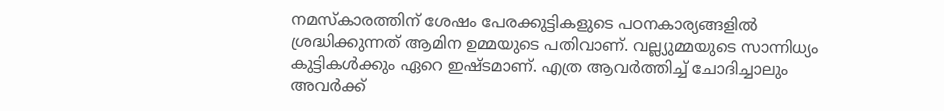നമസ്കാരത്തിന് ശേഷം പേരക്കുട്ടികളുടെ പഠനകാര്യങ്ങളിൽ ശ്രദ്ധിക്കുന്നത് ആമിന ഉമ്മയുടെ പതിവാണ്. വല്ല്യുമ്മയുടെ സാന്നിധ്യം കുട്ടികൾക്കും ഏറെ ഇഷ്ടമാണ്. എത്ര ആവർത്തിച്ച് ചോദിച്ചാലും അവർക്ക്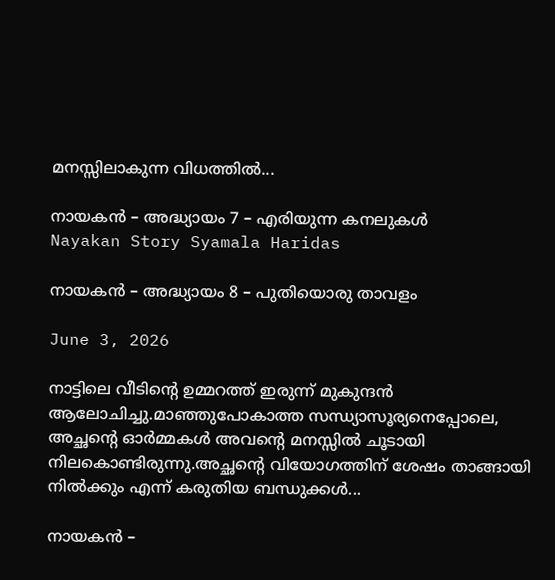മനസ്സിലാകുന്ന വിധത്തിൽ...

നായകൻ – അദ്ധ്യായം 7 – എരിയുന്ന കനലുകൾ
Nayakan Story Syamala Haridas

നായകൻ – അദ്ധ്യായം 8 – പുതിയൊരു താവളം

June 3, 2026

നാട്ടിലെ വീടിൻ്റെ ഉമ്മറത്ത് ഇരുന്ന് മുകുന്ദൻ ആലോചിച്ചു.മാഞ്ഞുപോകാത്ത സന്ധ്യാസൂര്യനെപ്പോലെ, അച്ഛൻ്റെ ഓർമ്മകൾ അവൻ്റെ മനസ്സിൽ ചൂടായി നിലകൊണ്ടിരുന്നു.അച്ഛൻ്റെ വിയോഗത്തിന് ശേഷം താങ്ങായി നിൽക്കും എന്ന് കരുതിയ ബന്ധുക്കൾ...

നായകൻ –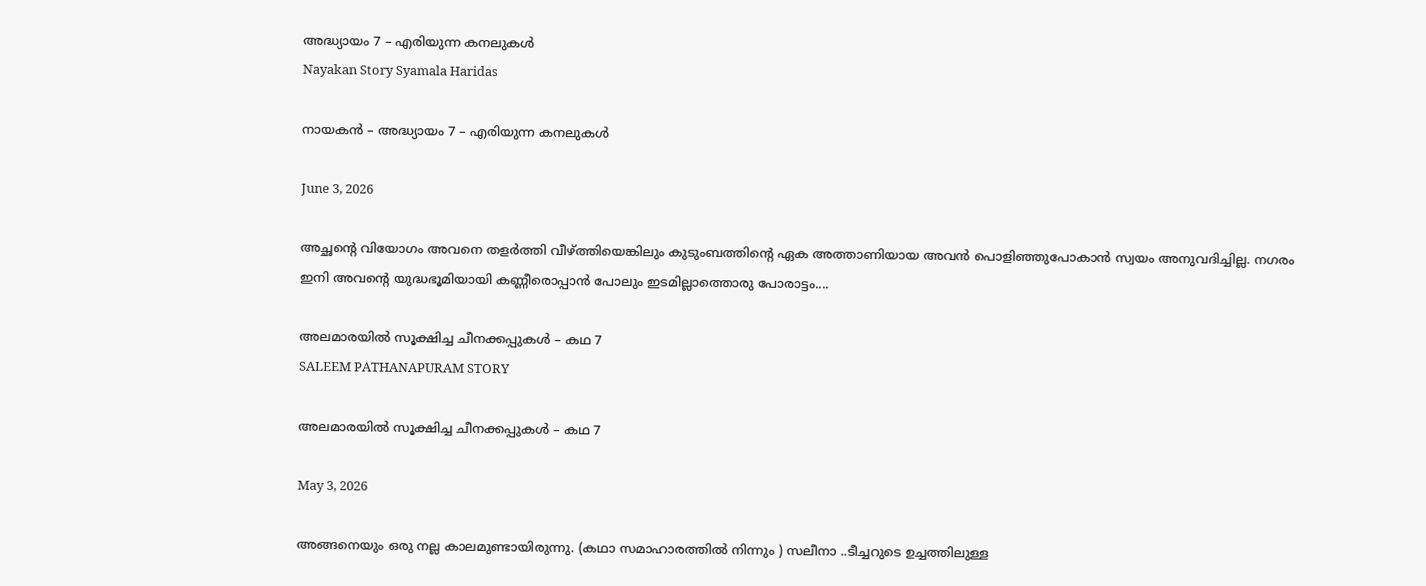അദ്ധ്യായം 7 – എരിയുന്ന കനലുകൾ
Nayakan Story Syamala Haridas

നായകൻ – അദ്ധ്യായം 7 – എരിയുന്ന കനലുകൾ

June 3, 2026

അച്ഛൻ്റെ വിയോഗം അവനെ തളർത്തി വീഴ്ത്തിയെങ്കിലും കുടുംബത്തിൻ്റെ ഏക അത്താണിയായ അവൻ പൊളിഞ്ഞുപോകാൻ സ്വയം അനുവദിച്ചില്ല. നഗരം ഇനി അവൻ്റെ യുദ്ധഭൂമിയായി കണ്ണീരൊപ്പാൻ പോലും ഇടമില്ലാത്തൊരു പോരാട്ടം....

അലമാരയിൽ സൂക്ഷിച്ച ചീനക്കപ്പുകൾ – കഥ 7
SALEEM PATHANAPURAM STORY

അലമാരയിൽ സൂക്ഷിച്ച ചീനക്കപ്പുകൾ – കഥ 7

May 3, 2026

അങ്ങനെയും ഒരു നല്ല കാലമുണ്ടായിരുന്നു. (കഥാ സമാഹാരത്തിൽ നിന്നും ) സലീനാ ..ടീച്ചറുടെ ഉച്ചത്തിലുള്ള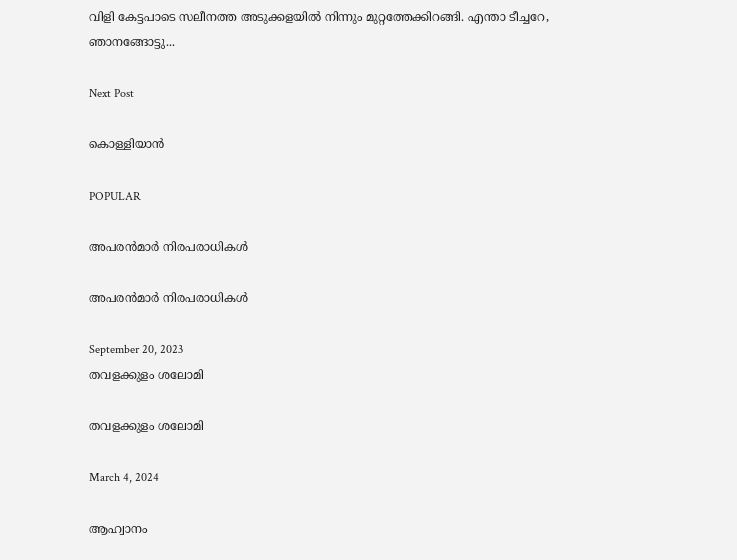വിളി കേട്ടപാടെ സലീനത്ത അടുക്കളയിൽ നിന്നും മുറ്റത്തേക്കിറങ്ങി. എന്താ ടീച്ചറേ, ഞാനങ്ങോട്ടു...

Next Post

കൊള്ളിയാൻ

POPULAR

അപരൻമാർ നിരപരാധികൾ

അപരൻമാർ നിരപരാധികൾ

September 20, 2023
തവളക്കുളം ശലോമി

തവളക്കുളം ശലോമി

March 4, 2024

ആഹ്വാനം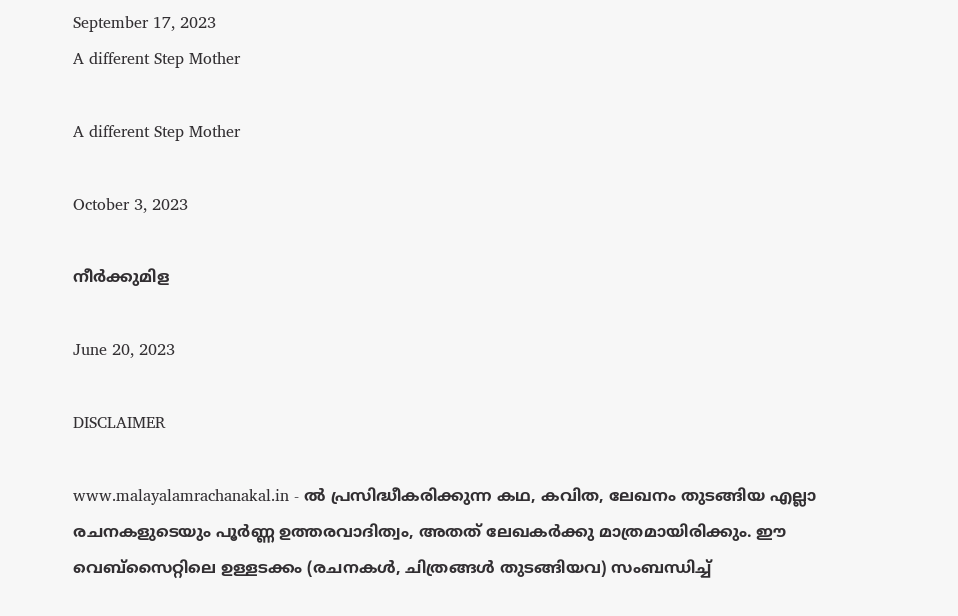September 17, 2023
A different Step Mother

A different Step Mother

October 3, 2023

നീർക്കുമിള

June 20, 2023

DISCLAIMER

www.malayalamrachanakal.in - ല്‍ പ്രസിദ്ധീകരിക്കുന്ന കഥ, കവിത, ലേഖനം തുടങ്ങിയ എല്ലാ രചനകളുടെയും പൂർണ്ണ ഉത്തരവാദിത്വം, അതത് ലേഖകര്‍ക്കു മാത്രമായിരിക്കും. ഈ വെബ്‌സൈറ്റിലെ ഉള്ളടക്കം (രചനകൾ, ചിത്രങ്ങൾ തുടങ്ങിയവ) സംബന്ധിച്ച്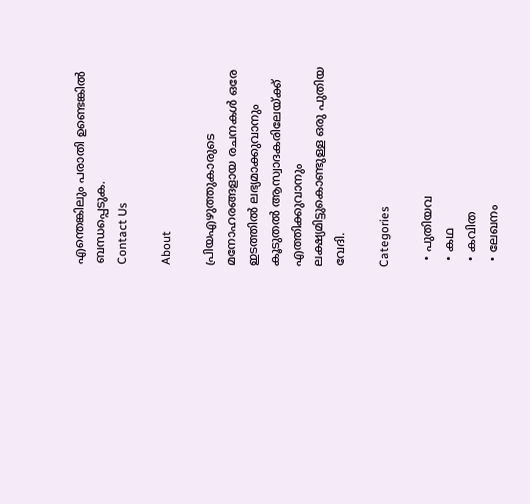എന്തെങ്കിലും പരാതി ഉണ്ടെങ്കിൽ ബന്ധപ്പെടുക.
Contact Us

About

പ്രിയഎഴുത്തുകാരുടെ മനോഹരങ്ങളായ രചനകൾ ഒരേ ഇടത്തിൽ ലഭ്യമാക്കുവാനും കൂടുതൽ ആസ്വാദകരിലേയ്ക്ക് എത്തിക്കുവാനും ലക്ഷ്യമിട്ടുകൊണ്ടുള്ള ഒരു പുതിയ വേദി.

Categories

  • പുതിയവ
  • കഥ
  • കവിത
  • ലേഖനം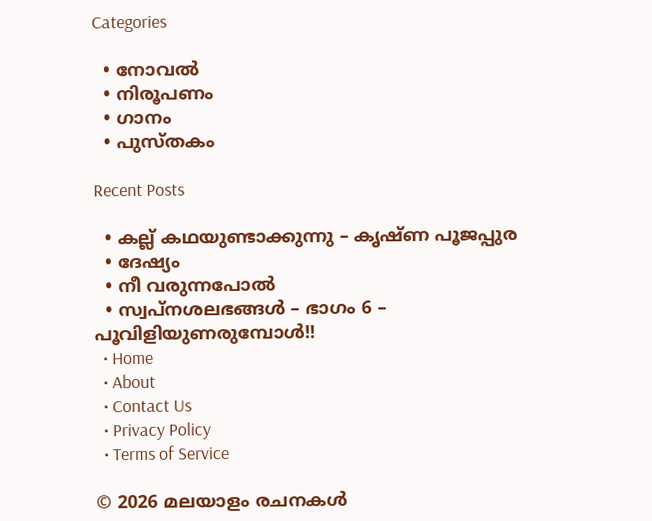Categories

  • നോവൽ
  • നിരൂപണം
  • ഗാനം
  • പുസ്തകം

Recent Posts

  • കല്ല് കഥയുണ്ടാക്കുന്നു – കൃഷ്ണ പൂജപ്പുര
  • ദേഷ്യം
  • നീ വരുന്നപോൽ
  • സ്വപ്നശലഭങ്ങൾ – ഭാഗം 6 – പൂവിളിയുണരുമ്പോൾ!!
  • Home
  • About
  • Contact Us
  • Privacy Policy
  • Terms of Service

© 2026 മലയാളം രചനകൾ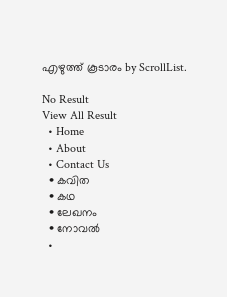എഴുത്ത് കൂടാരം by ScrollList.

No Result
View All Result
  • Home
  • About
  • Contact Us
  • കവിത
  • കഥ
  • ലേഖനം
  • നോവൽ
  •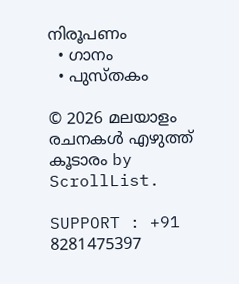നിരൂപണം
  • ഗാനം
  • പുസ്തകം

© 2026 മലയാളം രചനകൾ എഴുത്ത് കൂടാരം by ScrollList.

SUPPORT : +91 8281475397